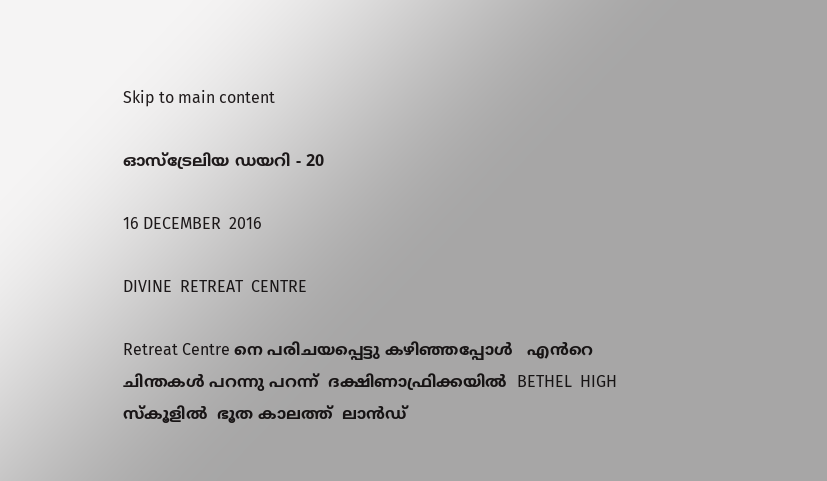Skip to main content

ഓസ്ട്രേലിയ ഡയറി - 20

16 DECEMBER  2016

DIVINE  RETREAT  CENTRE

Retreat Centre നെ പരിചയപ്പെട്ടു കഴിഞ്ഞപ്പോൾ   എൻറെ ചിന്തകൾ പറന്നു പറന്ന്  ദക്ഷിണാഫ്രിക്കയിൽ  BETHEL  HIGH സ്കൂളിൽ  ഭൂത കാലത്ത്  ലാൻഡ്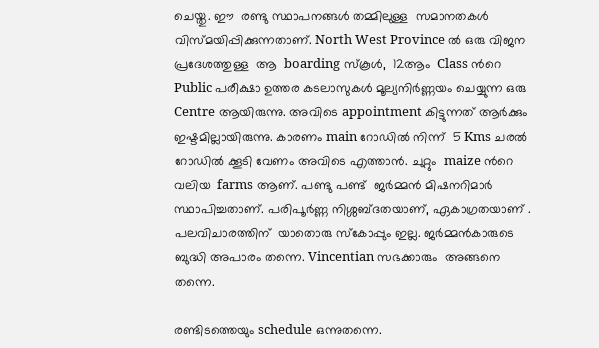ചെയ്തു. ഈ  രണ്ടു സ്ഥാപനങ്ങൾ തമ്മിലുള്ള  സമാനതകൾ  വിസ്മയിപ്പിക്കുന്നതാണ്. North West Province ൽ ഒരു വിജന പ്രദേശത്തുള്ള  ആ  boarding സ്കൂൾ,  12ആം  Class ൻറെ  Public പരീക്ഷാ ഉത്തര കടലാസുകൾ മൂല്യനിർണ്ണയം ചെയ്യുന്ന ഒരു Centre ആയിരുന്നു. അവിടെ appointment കിട്ടുന്നത് ആർക്കും ഇഷ്ടമില്ലായിരുന്നു. കാരണം main റോഡിൽ നിന്ന്  5 Kms ചരൽ റോഡിൽ ക്കൂടി വേണം അവിടെ എത്താൻ. ചുറ്റും  maize ൻറെ  വലിയ  farms ആണ്. പണ്ടു പണ്ട്  ജർമ്മൻ മിഷനറിമാർ സ്ഥാപിച്ചതാണ്. പരിപൂർണ്ണ നിശ്ശബ്ദതയാണ്, ഏകാഗ്രതയാണ് . പലവിചാരത്തിന്  യാതൊരു സ്കോപ്പും ഇല്ല. ജർമ്മൻകാരുടെ  ബുദ്ധി അപാരം തന്നെ. Vincentian സഭക്കാരും  അങ്ങനെ തന്നെ.

രണ്ടിടത്തെയും schedule ഒന്നുതന്നെ.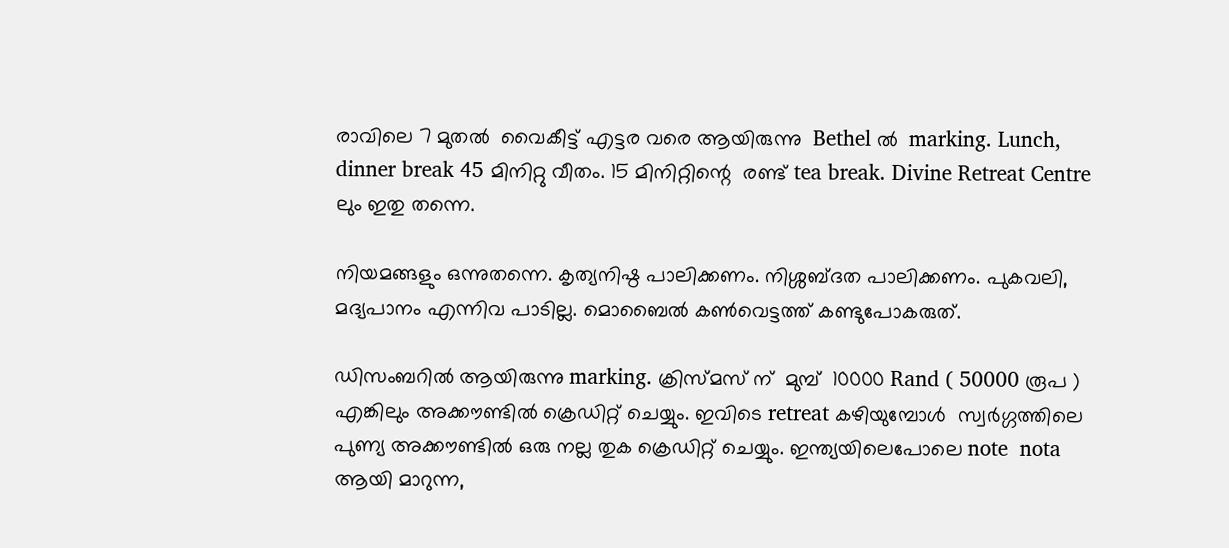രാവിലെ 7 മുതൽ  വൈകീട്ട് എട്ടര വരെ ആയിരുന്നു  Bethel ൽ  marking. Lunch, dinner break 45 മിനിറ്റു വീതം. 15 മിനിറ്റിന്റെ  രണ്ട്‌ tea break. Divine Retreat Centre ലും ഇതു തന്നെ.

നിയമങ്ങളും ഒന്നുതന്നെ. കൃത്യനിഷ്ഠ പാലിക്കണം. നിശ്ശബ്ദത പാലിക്കണം. പുകവലി, മദ്യപാനം എന്നിവ പാടില്ല. മൊബൈൽ കൺവെട്ടത്ത് കണ്ടുപോകരുത്.

ഡിസംബറിൽ ആയിരുന്നു marking. ക്രിസ്മസ് ന്  മുമ്പ്  10000 Rand ( 50000 രൂപ ) എങ്കിലും അക്കൗണ്ടിൽ ക്രെഡിറ്റ് ചെയ്യും. ഇവിടെ retreat കഴിയുമ്പോൾ  സ്വർഗ്ഗത്തിലെ  പുണ്യ അക്കൗണ്ടിൽ ഒരു നല്ല തുക ക്രെഡിറ്റ് ചെയ്യും. ഇന്ത്യയിലെപോലെ note  nota ആയി മാറുന്ന,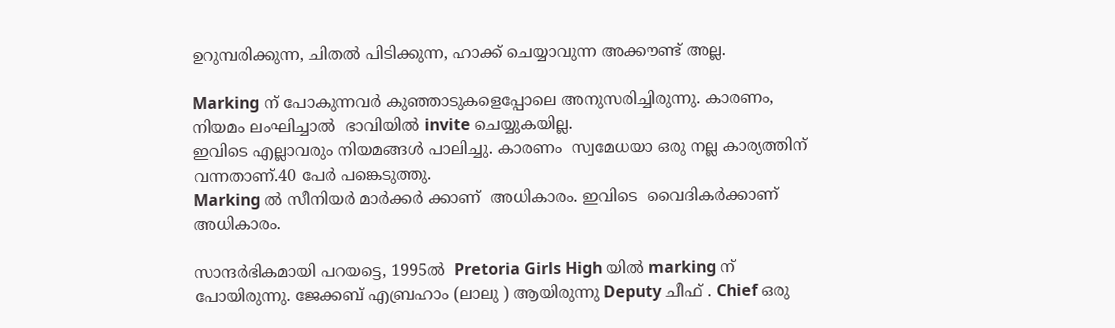ഉറുമ്പരിക്കുന്ന, ചിതൽ പിടിക്കുന്ന, ഹാക്ക് ചെയ്യാവുന്ന അക്കൗണ്ട്‌ അല്ല.

Marking ന് പോകുന്നവർ കുഞ്ഞാടുകളെപ്പോലെ അനുസരിച്ചിരുന്നു. കാരണം, നിയമം ലംഘിച്ചാൽ  ഭാവിയിൽ invite ചെയ്യുകയില്ല.
ഇവിടെ എല്ലാവരും നിയമങ്ങൾ പാലിച്ചു. കാരണം  സ്വമേധയാ ഒരു നല്ല കാര്യത്തിന് വന്നതാണ്.40 പേർ പങ്കെടുത്തു.
Marking ൽ സീനിയർ മാർക്കർ ക്കാണ്  അധികാരം. ഇവിടെ  വൈദികർക്കാണ് അധികാരം.

സാന്ദർഭികമായി പറയട്ടെ, 1995ൽ  Pretoria Girls High യിൽ marking ന് പോയിരുന്നു. ജേക്കബ്‌ എബ്രഹാം (ലാലു ) ആയിരുന്നു Deputy ചീഫ് . Chief ഒരു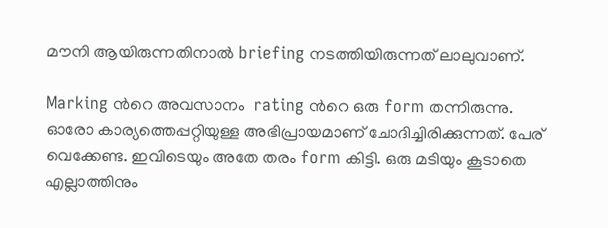മൗനി ആയിരുന്നതിനാൽ briefing നടത്തിയിരുന്നത് ലാലുവാണ്.

Marking ൻറെ അവസാനം  rating ൻറെ ഒരു form തന്നിരുന്നു. ഓരോ കാര്യത്തെപ്പറ്റിയുള്ള അഭിപ്രായമാണ് ചോദിച്ചിരിക്കുന്നത്. പേര് വെക്കേണ്ട. ഇവിടെയും അതേ തരം form കിട്ടി. ഒരു മടിയും കൂടാതെ എല്ലാത്തിനും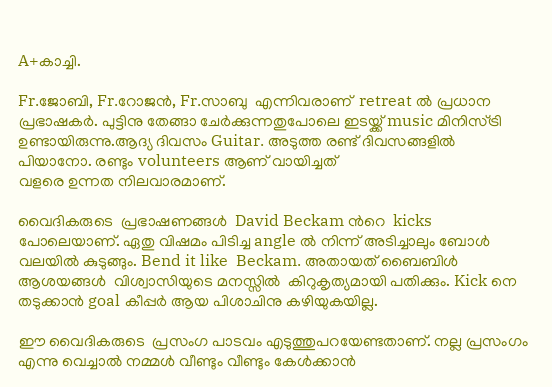A+കാച്ചി.

Fr.ജോബി, Fr.റോജൻ, Fr.സാബു  എന്നിവരാണ്  retreat ൽ പ്രധാന പ്രഭാഷകർ. പുട്ടിനു തേങ്ങാ ചേർക്കുന്നതുപോലെ ഇടയ്ക്ക് music മിനിസ്ട്രി ഉണ്ടായിരുന്നു.ആദ്യ ദിവസം Guitar. അടുത്ത രണ്ട്‌ ദിവസങ്ങളിൽ പിയാനോ. രണ്ടും volunteers ആണ് വായിച്ചത്
വളരെ ഉന്നത നിലവാരമാണ്.

വൈദികരുടെ  പ്രഭാഷണങ്ങൾ  David Beckam ൻറെ  kicks പോലെയാണ്. ഏതു വിഷമം പിടിച്ച angle ൽ നിന്ന് അടിച്ചാലും ബോൾ വലയിൽ കുടുങ്ങും. Bend it like  Beckam. അതായത് ബൈബിൾ ആശയങ്ങൾ  വിശ്വാസിയുടെ മനസ്സിൽ  കിറുകൃത്യമായി പതിക്കും. Kick നെ തടുക്കാൻ goal കീപ്പർ ആയ പിശാചിനു കഴിയുകയില്ല.

ഈ വൈദികരുടെ  പ്രസംഗ പാടവം എടുത്തുപറയേണ്ടതാണ്. നല്ല പ്രസംഗം എന്നു വെച്ചാൽ നമ്മൾ വീണ്ടും വീണ്ടും കേൾക്കാൻ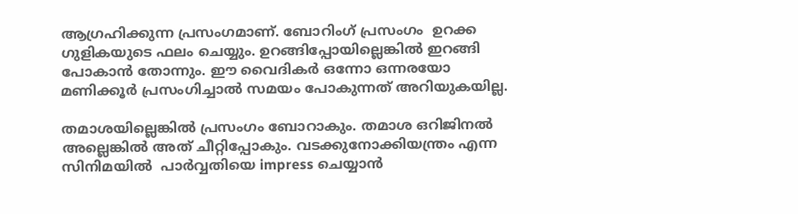ആഗ്രഹിക്കുന്ന പ്രസംഗമാണ്. ബോറിംഗ് പ്രസംഗം  ഉറക്ക ഗുളികയുടെ ഫലം ചെയ്യും. ഉറങ്ങിപ്പോയില്ലെങ്കിൽ ഇറങ്ങി പോകാൻ തോന്നും. ഈ വൈദികർ ഒന്നോ ഒന്നരയോ മണിക്കൂർ പ്രസംഗിച്ചാൽ സമയം പോകുന്നത് അറിയുകയില്ല.

തമാശയില്ലെങ്കിൽ പ്രസംഗം ബോറാകും. തമാശ ഒറിജിനൽ അല്ലെങ്കിൽ അത്‌ ചീറ്റിപ്പോകും. വടക്കുനോക്കിയന്ത്രം എന്ന സിനിമയിൽ  പാർവ്വതിയെ impress ചെയ്യാൻ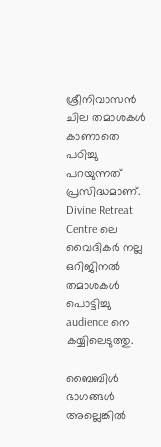ശ്രീനിവാസൻ ചില തമാശകൾ  കാണാതെ പഠിച്ചു  പറയുന്നത്  പ്രസിദ്ധമാണ്.  Divine Retreat Centre ലെ വൈദികർ നല്ല  ഒറിജിനൽ തമാശകൾ പൊട്ടിച്ചു  audience നെ കയ്യിലെടുത്തു.

ബൈബിൾ ഭാഗങ്ങൾ അല്ലെങ്കിൽ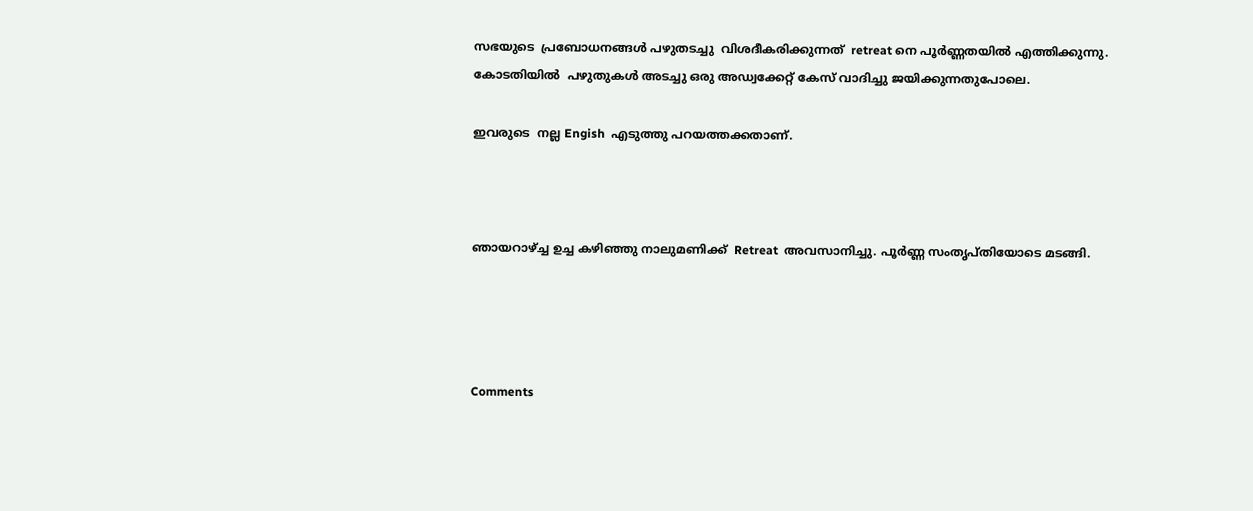സഭയുടെ  പ്രബോധനങ്ങൾ പഴുതടച്ചു  വിശദീകരിക്കുന്നത്  retreat നെ പൂർണ്ണതയിൽ എത്തിക്കുന്നു. കോടതിയിൽ  പഴുതുകൾ അടച്ചു ഒരു അഡ്വക്കേറ്റ് കേസ് വാദിച്ചു ജയിക്കുന്നതുപോലെ.

ഇവരുടെ  നല്ല Engish  എടുത്തു പറയത്തക്കതാണ്.



ഞായറാഴ്ച്ച ഉച്ച കഴിഞ്ഞു നാലുമണിക്ക്  Retreat  അവസാനിച്ചു. പൂർണ്ണ സംതൃപ്തിയോടെ മടങ്ങി.




Comments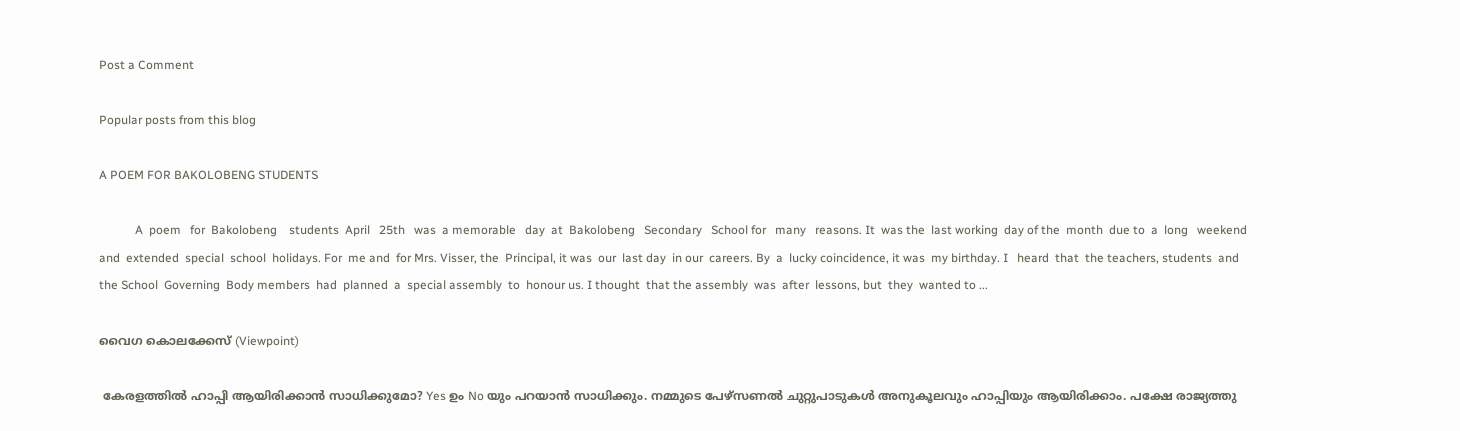Post a Comment

Popular posts from this blog

A POEM FOR BAKOLOBENG STUDENTS

            A  poem   for  Bakolobeng    students  April   25th   was  a memorable   day  at  Bakolobeng   Secondary   School for   many   reasons. It  was the  last working  day of the  month  due to  a  long   weekend and  extended  special  school  holidays. For  me and  for Mrs. Visser, the  Principal, it was  our  last day  in our  careers. By  a  lucky coincidence, it was  my birthday. I   heard  that  the teachers, students  and the School  Governing  Body members  had  planned  a  special assembly  to  honour us. I thought  that the assembly  was  after  lessons, but  they  wanted to ...

വൈഗ കൊലക്കേസ് (Viewpoint)

 കേരളത്തിൽ ഹാപ്പി ആയിരിക്കാൻ സാധിക്കുമോ? Yes ഉം No യും പറയാൻ സാധിക്കും. നമ്മുടെ പേഴ്‌സണൽ ചുറ്റുപാടുകൾ അനുകൂലവും ഹാപ്പിയും ആയിരിക്കാം. പക്ഷേ രാജ്യത്തു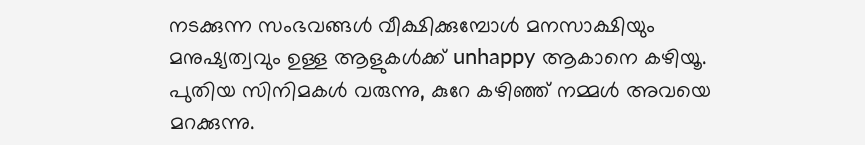നടക്കുന്ന സംഭവങ്ങൾ വീക്ഷിക്കുമ്പോൾ മനസാക്ഷിയും മനുഷ്യത്വവും ഉള്ള ആളുകൾക്ക് unhappy ആകാനെ കഴിയൂ. പുതിയ സിനിമകൾ വരുന്നു, കുറേ കഴിഞ്ഞ് നമ്മൾ അവയെ മറക്കുന്നു.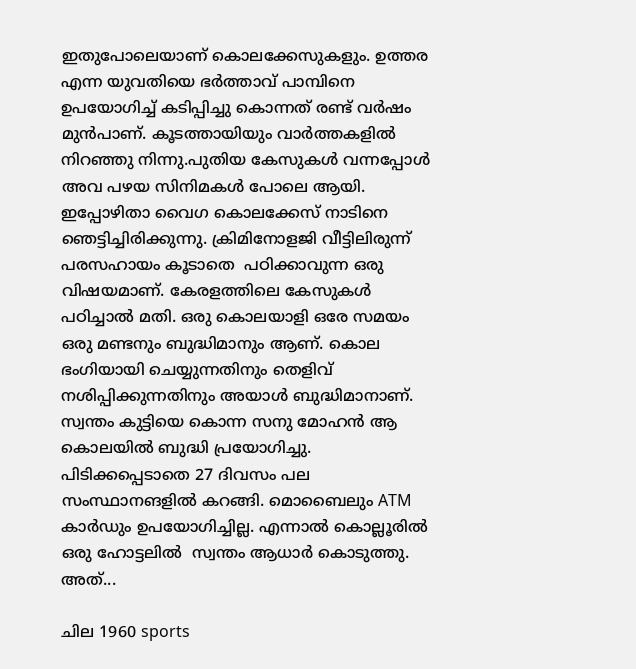ഇതുപോലെയാണ് കൊലക്കേസുകളും. ഉത്തര എന്ന യുവതിയെ ഭർത്താവ് പാമ്പിനെ ഉപയോഗിച്ച് കടിപ്പിച്ചു കൊന്നത് രണ്ട് വർഷം മുൻപാണ്. കൂടത്തായിയും വാർത്തകളിൽ നിറഞ്ഞു നിന്നു.പുതിയ കേസുകൾ വന്നപ്പോൾ അവ പഴയ സിനിമകൾ പോലെ ആയി. ഇപ്പോഴിതാ വൈഗ കൊലക്കേസ് നാടിനെ ഞെട്ടിച്ചിരിക്കുന്നു. ക്രിമിനോളജി വീട്ടിലിരുന്ന് പരസഹായം കൂടാതെ  പഠിക്കാവുന്ന ഒരു വിഷയമാണ്. കേരളത്തിലെ കേസുകൾ പഠിച്ചാൽ മതി. ഒരു കൊലയാളി ഒരേ സമയം ഒരു മണ്ടനും ബുദ്ധിമാനും ആണ്. കൊല ഭംഗിയായി ചെയ്യുന്നതിനും തെളിവ് നശിപ്പിക്കുന്നതിനും അയാൾ ബുദ്ധിമാനാണ്. സ്വന്തം കുട്ടിയെ കൊന്ന സനു മോഹൻ ആ കൊലയിൽ ബുദ്ധി പ്രയോഗിച്ചു. പിടിക്കപ്പെടാതെ 27 ദിവസം പല സംസ്ഥാനങളിൽ കറങ്ങി. മൊബൈലും ATM കാർഡും ഉപയോഗിച്ചില്ല. എന്നാൽ കൊല്ലൂരിൽ ഒരു ഹോട്ടലിൽ  സ്വന്തം ആധാർ കൊടുത്തു. അത്...

ചില 1960 sports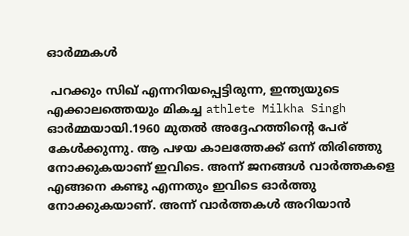ഓർമ്മകൾ

 പറക്കും സിഖ് എന്നറിയപ്പെട്ടിരുന്ന, ഇന്ത്യയുടെ എക്കാലത്തെയും മികച്ച athlete Milkha Singh ഓർമ്മയായി.1960 മുതൽ അദ്ദേഹത്തിന്റെ പേര് കേൾക്കുന്നു. ആ പഴയ കാലത്തേക്ക് ഒന്ന് തിരിഞ്ഞു നോക്കുകയാണ് ഇവിടെ. അന്ന് ജനങ്ങൾ വാർത്തകളെ എങ്ങനെ കണ്ടു എന്നതും ഇവിടെ ഓർത്തു നോക്കുകയാണ്. അന്ന് വാർത്തകൾ അറിയാൻ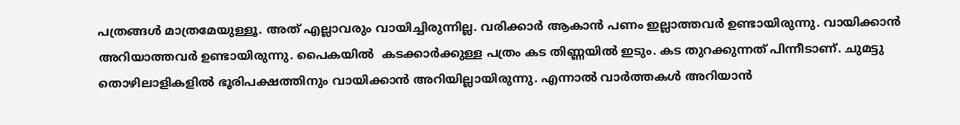പത്രങ്ങൾ മാത്രമേയുള്ളൂ. അത് എല്ലാവരും വായിച്ചിരുന്നില്ല. വരിക്കാർ ആകാൻ പണം ഇല്ലാത്തവർ ഉണ്ടായിരുന്നു. വായിക്കാൻ അറിയാത്തവർ ഉണ്ടായിരുന്നു. പൈകയിൽ  കടക്കാർക്കുള്ള പത്രം കട തിണ്ണയിൽ ഇടും. കട തുറക്കുന്നത് പിന്നീടാണ്. ചുമട്ടു തൊഴിലാളികളിൽ ഭൂരിപക്ഷത്തിനും വായിക്കാൻ അറിയില്ലായിരുന്നു. എന്നാൽ വാർത്തകൾ അറിയാൻ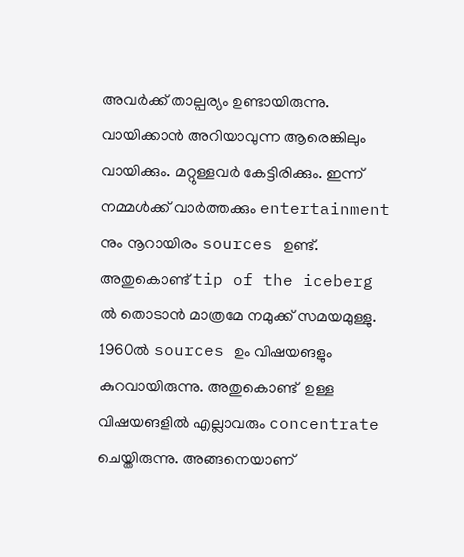അവർക്ക് താല്പര്യം ഉണ്ടായിരുന്നു. വായിക്കാൻ അറിയാവുന്ന ആരെങ്കിലും വായിക്കും. മറ്റുള്ളവർ കേട്ടിരിക്കും. ഇന്ന് നമ്മൾക്ക് വാർത്തക്കും entertainment നും നൂറായിരം sources ഉണ്ട്. അതുകൊണ്ട് tip of the iceberg ൽ തൊടാൻ മാത്രമേ നമുക്ക് സമയമുള്ളു. 1960ൽ sources ഉം വിഷയങളും കുറവായിരുന്നു. അതുകൊണ്ട്  ഉള്ള വിഷയങളിൽ എല്ലാവരും concentrate ചെയ്തിരുന്നു. അങ്ങനെയാണ്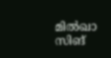മിൽഖാ സിങ്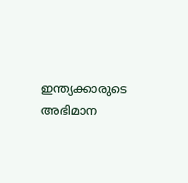ഇന്ത്യക്കാരുടെ അഭിമാന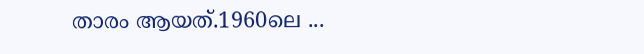താരം ആയത്.1960ലെ ...